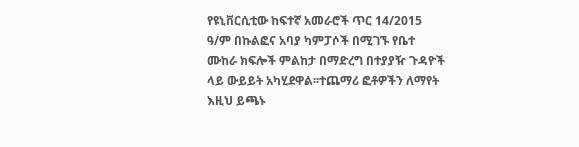የዩኒቨርሲቲው ከፍተኛ አመራሮች ጥር 14/2015 ዓ/ም በኩልፎና አባያ ካምፓሶች በሚገኙ የቤተ ሙከራ ክፍሎች ምልከታ በማድረግ በተያያዥ ጉዳዮች ላይ ውይይት አካሂደዋል፡፡ተጨማሪ ፎቶዎችን ለማየት እዚህ ይጫኑ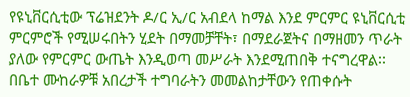የዩኒቨርሲቲው ፕሬዝደንት ዶ/ር ኢ/ር አብደላ ከማል እንደ ምርምር ዩኒቨርሲቲ ምርምሮች የሚሠሩበትን ሂደት በማመቻቸት፣ በማደራጀትና በማዘመን ጥራት ያለው የምርምር ውጤት እንዲወጣ መሥራት እንደሚጠበቅ ተናግረዋል፡፡ በቤተ ሙከራዎቹ አበረታች ተግባራትን መመልከታቸውን የጠቀሱት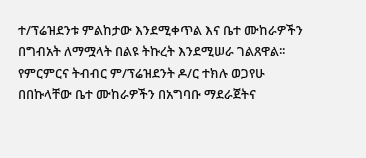ተ/ፕሬዝደንቱ ምልከታው እንደሚቀጥል እና ቤተ ሙከራዎችን በግብአት ለማሟላት በልዩ ትኩረት እንደሚሠራ ገልጸዋል፡፡
የምርምርና ትብብር ም/ፕሬዝደንት ዶ/ር ተክሉ ወጋየሁ በበኩላቸው ቤተ ሙከራዎችን በአግባቡ ማደራጀትና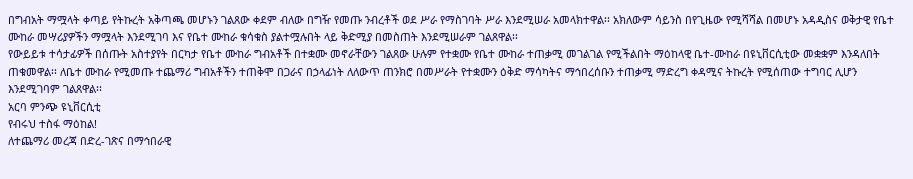በግብአት ማሟላት ቀጣይ የትኩረት አቅጣጫ መሆኑን ገልጸው ቀደም ብለው በግዥ የመጡ ንብረቶች ወደ ሥራ የማስገባት ሥራ እንደሚሠራ አመላክተዋል፡፡ አክለውም ሳይንስ በየጊዜው የሚሻሻል በመሆኑ አዳዲስና ወቅታዊ የቤተ ሙከራ መሣሪያዎችን ማሟላት እንደሚገባ እና የቤተ ሙከራ ቁሳቁስ ያልተሟሉበት ላይ ቅድሚያ በመስጠት እንደሚሠራም ገልጸዋል፡፡
የውይይቱ ተሳታፊዎች በሰጡት አስተያየት በርካታ የቤተ ሙከራ ግብአቶች በተቋሙ መኖራቸውን ገልጸው ሁሉም የተቋሙ የቤተ ሙከራ ተጠቃሚ መገልገል የሚችልበት ማዕከላዊ ቤተ-ሙከራ በዩኒቨርሲቲው መቋቋም እንዳለበት ጠቁመዋል፡፡ ለቤተ ሙከራ የሚመጡ ተጨማሪ ግብአቶችን ተጠቅሞ በጋራና በኃላፊነት ለለውጥ ጠንክሮ በመሥራት የተቋሙን ዕቅድ ማሳካትና ማኅበረሰቡን ተጠቃሚ ማድረግ ቀዳሚና ትኩረት የሚሰጠው ተግባር ሊሆን እንደሚገባም ገልጸዋል፡፡
አርባ ምንጭ ዩኒቨርሲቲ
የብሩህ ተስፋ ማዕከል!
ለተጨማሪ መረጃ በድረ-ገጽና በማኅበራዊ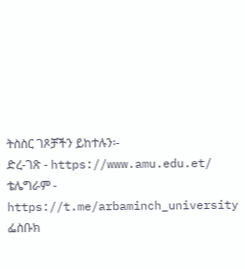ትስስር ገጾቻችን ይከተሉን፡-
ድረ-ገጽ - https://www.amu.edu.et/
ቴሌግራም - https://t.me/arbaminch_university
ፌስቡክ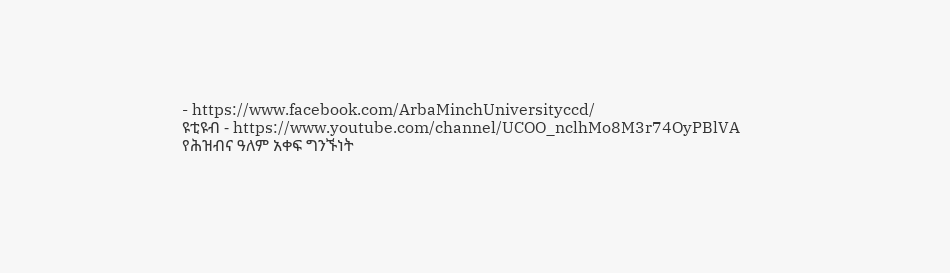- https://www.facebook.com/ArbaMinchUniversityccd/
ዩቲዩብ - https://www.youtube.com/channel/UCOO_nclhMo8M3r74OyPBlVA
የሕዝብና ዓለም አቀፍ ግንኙነት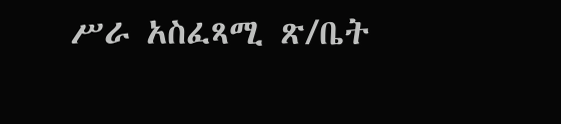ሥራ አስፈጻሚ ጽ/ቤት